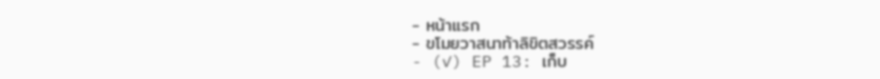- หน้าแรก
- ขโมยวาสนาท้าลิขิตสวรรค์
- (✓) EP 13: เก็บ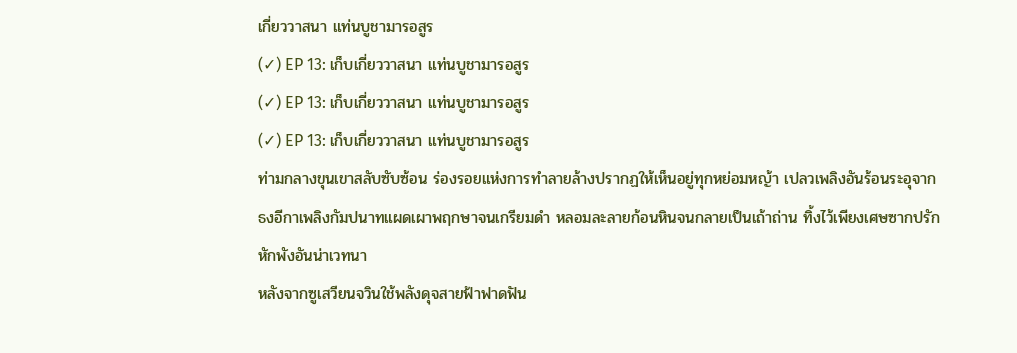เกี่ยววาสนา แท่นบูชามารอสูร
(✓) EP 13: เก็บเกี่ยววาสนา แท่นบูชามารอสูร
(✓) EP 13: เก็บเกี่ยววาสนา แท่นบูชามารอสูร
(✓) EP 13: เก็บเกี่ยววาสนา แท่นบูชามารอสูร
ท่ามกลางขุนเขาสลับซับซ้อน ร่องรอยแห่งการทำลายล้างปรากฏให้เห็นอยู่ทุกหย่อมหญ้า เปลวเพลิงอันร้อนระอุจากธงอีกาเพลิงกัมปนาทแผดเผาพฤกษาจนเกรียมดำ หลอมละลายก้อนหินจนกลายเป็นเถ้าถ่าน ทิ้งไว้เพียงเศษซากปรักหักพังอันน่าเวทนา
หลังจากซูเสวียนจวินใช้พลังดุจสายฟ้าฟาดฟัน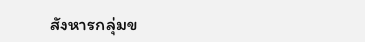สังหารกลุ่มข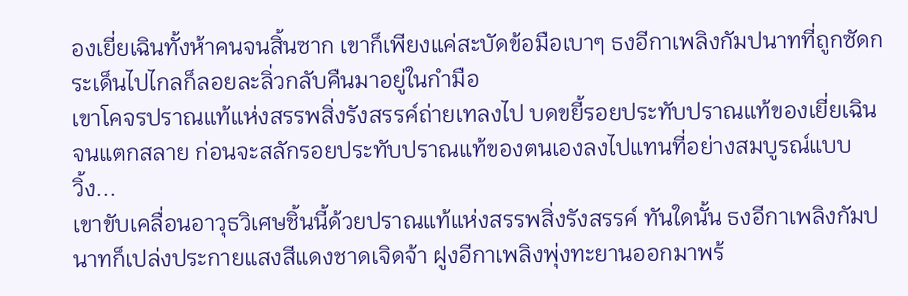องเยี่ยเฉินทั้งห้าคนจนสิ้นซาก เขาก็เพียงแค่สะบัดข้อมือเบาๆ ธงอีกาเพลิงกัมปนาทที่ถูกซัดกระเด็นไปไกลก็ลอยละลิ่วกลับคืนมาอยู่ในกำมือ
เขาโคจรปราณแท้แห่งสรรพสิ่งรังสรรค์ถ่ายเทลงไป บดขยี้รอยประทับปราณแท้ของเยี่ยเฉินจนแตกสลาย ก่อนจะสลักรอยประทับปราณแท้ของตนเองลงไปแทนที่อย่างสมบูรณ์แบบ
วิ้ง...
เขาขับเคลื่อนอาวุธวิเศษชิ้นนี้ด้วยปราณแท้แห่งสรรพสิ่งรังสรรค์ ทันใดนั้น ธงอีกาเพลิงกัมปนาทก็เปล่งประกายแสงสีแดงชาดเจิดจ้า ฝูงอีกาเพลิงพุ่งทะยานออกมาพร้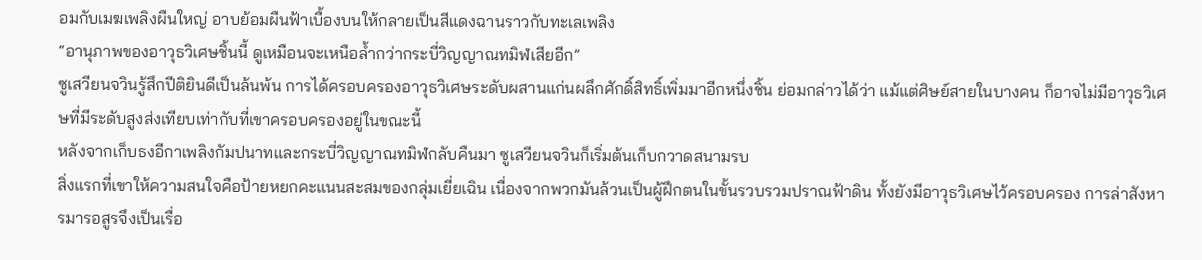อมกับเมฆเพลิงผืนใหญ่ อาบย้อมผืนฟ้าเบื้องบนให้กลายเป็นสีแดงฉานราวกับทะเลเพลิง
“อานุภาพของอาวุธวิเศษชิ้นนี้ ดูเหมือนจะเหนือล้ำกว่ากระบี่วิญญาณทมิฬเสียอีก”
ซูเสวียนจวินรู้สึกปีติยินดีเป็นล้นพ้น การได้ครอบครองอาวุธวิเศษระดับผสานแก่นผลึกศักดิ์สิทธิ์เพิ่มมาอีกหนึ่งชิ้น ย่อมกล่าวได้ว่า แม้แต่ศิษย์สายในบางคน ก็อาจไม่มีอาวุธวิเศษที่มีระดับสูงส่งเทียบเท่ากับที่เขาครอบครองอยู่ในขณะนี้
หลังจากเก็บธงอีกาเพลิงกัมปนาทและกระบี่วิญญาณทมิฬกลับคืนมา ซูเสวียนจวินก็เริ่มต้นเก็บกวาดสนามรบ
สิ่งแรกที่เขาให้ความสนใจคือป้ายหยกคะแนนสะสมของกลุ่มเยี่ยเฉิน เนื่องจากพวกมันล้วนเป็นผู้ฝึกตนในขั้นรวบรวมปราณฟ้าดิน ทั้งยังมีอาวุธวิเศษไว้ครอบครอง การล่าสังหารมารอสูรจึงเป็นเรื่อ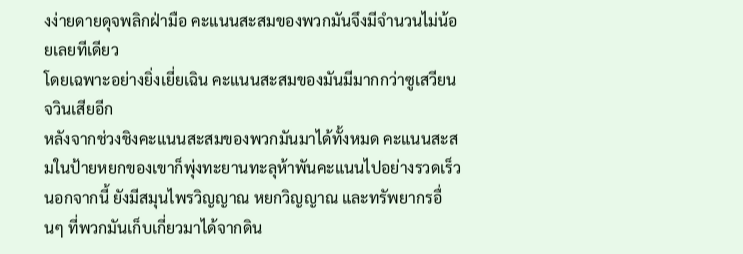งง่ายดายดุจพลิกฝ่ามือ คะแนนสะสมของพวกมันจึงมีจำนวนไม่น้อยเลยทีเดียว
โดยเฉพาะอย่างยิ่งเยี่ยเฉิน คะแนนสะสมของมันมีมากกว่าซูเสวียนจวินเสียอีก
หลังจากช่วงชิงคะแนนสะสมของพวกมันมาได้ทั้งหมด คะแนนสะสมในป้ายหยกของเขาก็พุ่งทะยานทะลุห้าพันคะแนนไปอย่างรวดเร็ว
นอกจากนี้ ยังมีสมุนไพรวิญญาณ หยกวิญญาณ และทรัพยากรอื่นๆ ที่พวกมันเก็บเกี่ยวมาได้จากดิน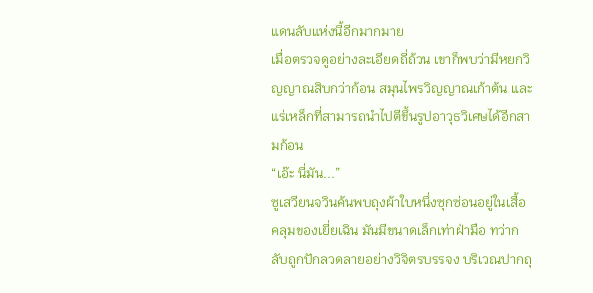แดนลับแห่งนี้อีกมากมาย
เมื่อตรวจดูอย่างละเอียดถี่ถ้วน เขาก็พบว่ามีหยกวิญญาณสิบกว่าก้อน สมุนไพรวิญญาณเก้าต้น และแร่เหล็กที่สามารถนำไปตีขึ้นรูปอาวุธวิเศษได้อีกสามก้อน
“เอ๊ะ นี่มัน...”
ซูเสวียนจวินค้นพบถุงผ้าใบหนึ่งซุกซ่อนอยู่ในเสื้อคลุมของเยี่ยเฉิน มันมีขนาดเล็กเท่าฝ่ามือ ทว่ากลับถูกปักลวดลายอย่างวิจิตรบรรจง บริเวณปากถุ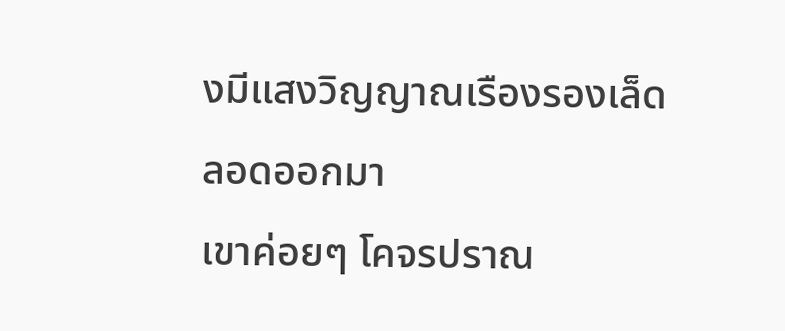งมีแสงวิญญาณเรืองรองเล็ดลอดออกมา
เขาค่อยๆ โคจรปราณ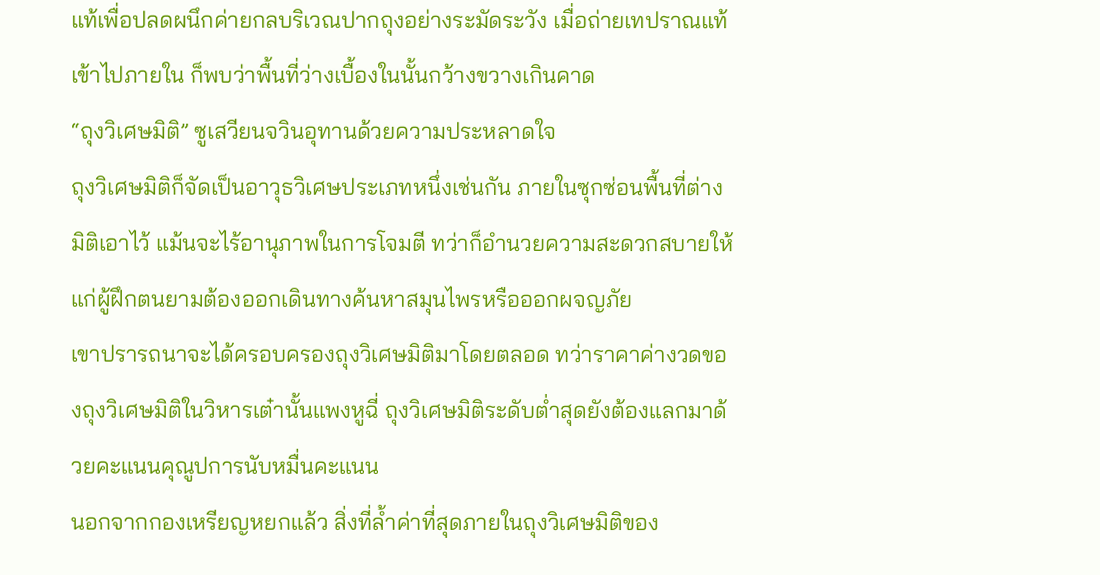แท้เพื่อปลดผนึกค่ายกลบริเวณปากถุงอย่างระมัดระวัง เมื่อถ่ายเทปราณแท้เข้าไปภายใน ก็พบว่าพื้นที่ว่างเบื้องในนั้นกว้างขวางเกินคาด
“ถุงวิเศษมิติ” ซูเสวียนจวินอุทานด้วยความประหลาดใจ
ถุงวิเศษมิติก็จัดเป็นอาวุธวิเศษประเภทหนึ่งเช่นกัน ภายในซุกซ่อนพื้นที่ต่างมิติเอาไว้ แม้นจะไร้อานุภาพในการโจมตี ทว่าก็อำนวยความสะดวกสบายให้แก่ผู้ฝึกตนยามต้องออกเดินทางค้นหาสมุนไพรหรือออกผจญภัย
เขาปรารถนาจะได้ครอบครองถุงวิเศษมิติมาโดยตลอด ทว่าราคาค่างวดของถุงวิเศษมิติในวิหารเต๋านั้นแพงหูฉี่ ถุงวิเศษมิติระดับต่ำสุดยังต้องแลกมาด้วยคะแนนคุณูปการนับหมื่นคะแนน
นอกจากกองเหรียญหยกแล้ว สิ่งที่ล้ำค่าที่สุดภายในถุงวิเศษมิติของ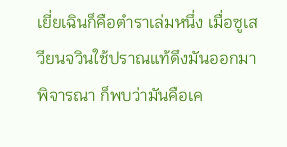เยี่ยเฉินก็คือตำราเล่มหนึ่ง เมื่อซูเสวียนจวินใช้ปราณแท้ดึงมันออกมาพิจารณา ก็พบว่ามันคือเค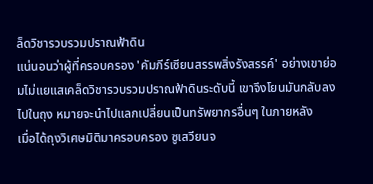ล็ดวิชารวบรวมปราณฟ้าดิน
แน่นอนว่าผู้ที่ครอบครอง 'คัมภีร์เซียนสรรพสิ่งรังสรรค์' อย่างเขาย่อมไม่แยแสเคล็ดวิชารวบรวมปราณฟ้าดินระดับนี้ เขาจึงโยนมันกลับลงไปในถุง หมายจะนำไปแลกเปลี่ยนเป็นทรัพยากรอื่นๆ ในภายหลัง
เมื่อได้ถุงวิเศษมิติมาครอบครอง ซูเสวียนจ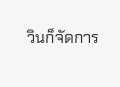วินก็จัดการ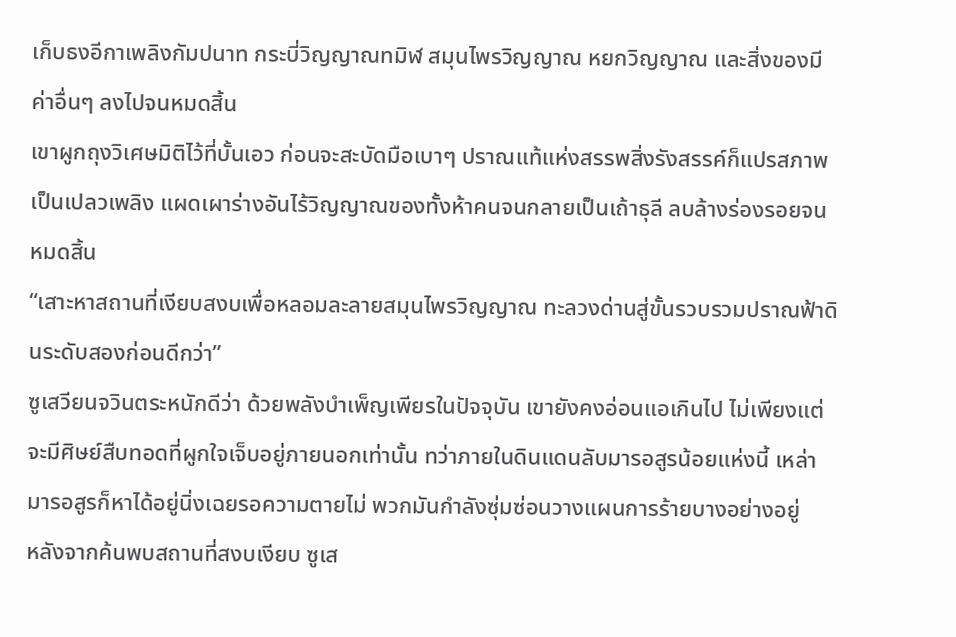เก็บธงอีกาเพลิงกัมปนาท กระบี่วิญญาณทมิฬ สมุนไพรวิญญาณ หยกวิญญาณ และสิ่งของมีค่าอื่นๆ ลงไปจนหมดสิ้น
เขาผูกถุงวิเศษมิติไว้ที่บั้นเอว ก่อนจะสะบัดมือเบาๆ ปราณแท้แห่งสรรพสิ่งรังสรรค์ก็แปรสภาพเป็นเปลวเพลิง แผดเผาร่างอันไร้วิญญาณของทั้งห้าคนจนกลายเป็นเถ้าธุลี ลบล้างร่องรอยจนหมดสิ้น
“เสาะหาสถานที่เงียบสงบเพื่อหลอมละลายสมุนไพรวิญญาณ ทะลวงด่านสู่ขั้นรวบรวมปราณฟ้าดินระดับสองก่อนดีกว่า”
ซูเสวียนจวินตระหนักดีว่า ด้วยพลังบำเพ็ญเพียรในปัจจุบัน เขายังคงอ่อนแอเกินไป ไม่เพียงแต่จะมีศิษย์สืบทอดที่ผูกใจเจ็บอยู่ภายนอกเท่านั้น ทว่าภายในดินแดนลับมารอสูรน้อยแห่งนี้ เหล่ามารอสูรก็หาได้อยู่นิ่งเฉยรอความตายไม่ พวกมันกำลังซุ่มซ่อนวางแผนการร้ายบางอย่างอยู่
หลังจากค้นพบสถานที่สงบเงียบ ซูเส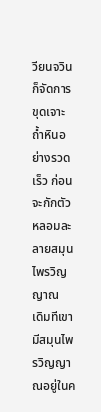วียนจวินก็จัดการขุดเจาะถ้ำหินอย่างรวดเร็ว ก่อนจะกักตัวหลอมละลายสมุนไพรวิญญาณ
เดิมทีเขามีสมุนไพรวิญญาณอยู่ในค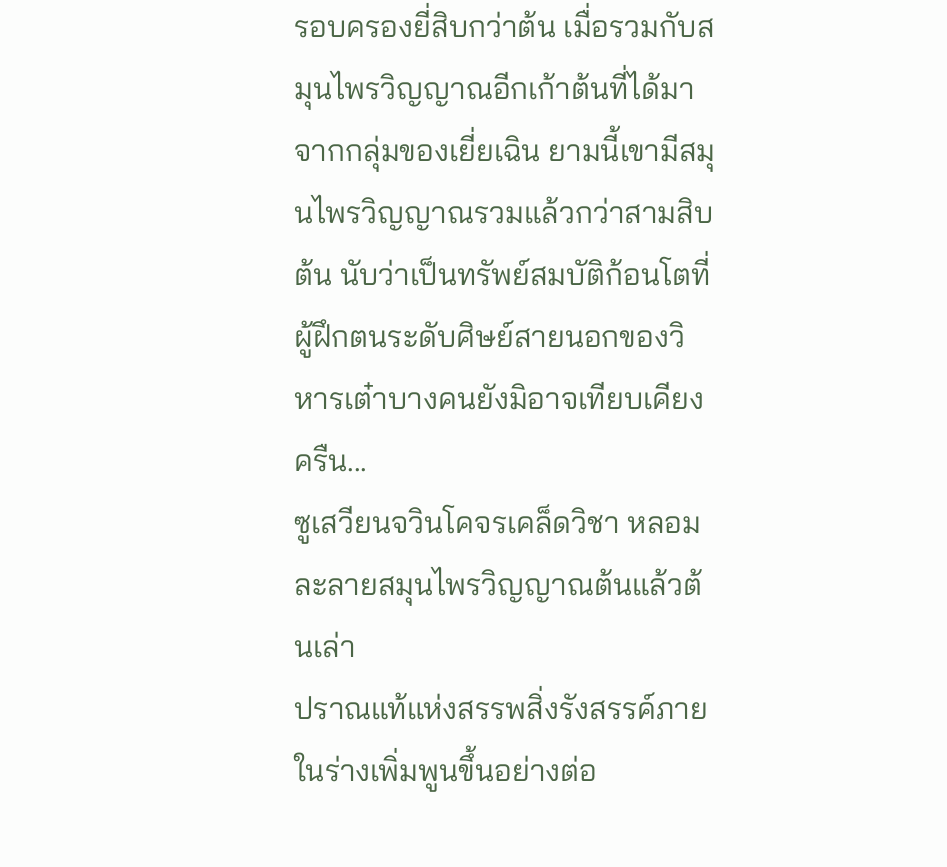รอบครองยี่สิบกว่าต้น เมื่อรวมกับสมุนไพรวิญญาณอีกเก้าต้นที่ได้มาจากกลุ่มของเยี่ยเฉิน ยามนี้เขามีสมุนไพรวิญญาณรวมแล้วกว่าสามสิบต้น นับว่าเป็นทรัพย์สมบัติก้อนโตที่ผู้ฝึกตนระดับศิษย์สายนอกของวิหารเต๋าบางคนยังมิอาจเทียบเคียง
ครืน...
ซูเสวียนจวินโคจรเคล็ดวิชา หลอมละลายสมุนไพรวิญญาณต้นแล้วต้นเล่า
ปราณแท้แห่งสรรพสิ่งรังสรรค์ภายในร่างเพิ่มพูนขึ้นอย่างต่อ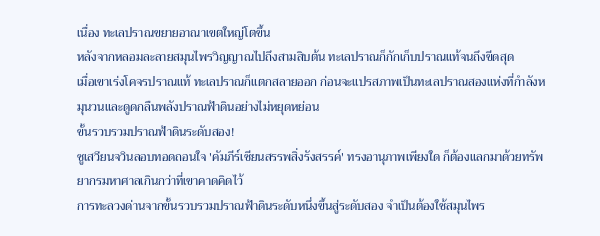เนื่อง ทะเลปราณขยายอาณาเขตใหญ่โตขึ้น
หลังจากหลอมละลายสมุนไพรวิญญาณไปถึงสามสิบต้น ทะเลปราณก็กักเก็บปราณแท้จนถึงขีดสุด
เมื่อเขาเร่งโคจรปราณแท้ ทะเลปราณก็แตกสลายออก ก่อนจะแปรสภาพเป็นทะเลปราณสองแห่งที่กำลังหมุนวนและดูดกลืนพลังปราณฟ้าดินอย่างไม่หยุดหย่อน
ขั้นรวบรวมปราณฟ้าดินระดับสอง!
ซูเสวียนจวินลอบทอดถอนใจ 'คัมภีร์เซียนสรรพสิ่งรังสรรค์' ทรงอานุภาพเพียงใด ก็ต้องแลกมาด้วยทรัพยากรมหาศาลเกินกว่าที่เขาคาดคิดไว้
การทะลวงด่านจากขั้นรวบรวมปราณฟ้าดินระดับหนึ่งขึ้นสู่ระดับสอง จำเป็นต้องใช้สมุนไพร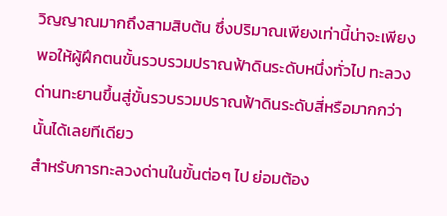วิญญาณมากถึงสามสิบต้น ซึ่งปริมาณเพียงเท่านี้น่าจะเพียงพอให้ผู้ฝึกตนขั้นรวบรวมปราณฟ้าดินระดับหนึ่งทั่วไป ทะลวงด่านทะยานขึ้นสู่ขั้นรวบรวมปราณฟ้าดินระดับสี่หรือมากกว่านั้นได้เลยทีเดียว
สำหรับการทะลวงด่านในขั้นต่อๆ ไป ย่อมต้อง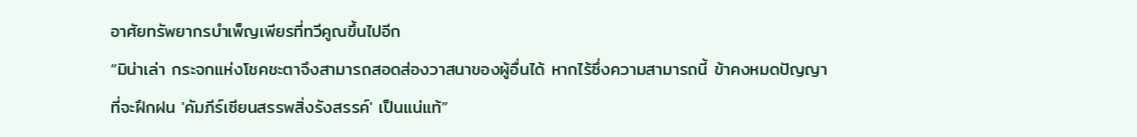อาศัยทรัพยากรบำเพ็ญเพียรที่ทวีคูณขึ้นไปอีก
“มิน่าเล่า กระจกแห่งโชคชะตาจึงสามารถสอดส่องวาสนาของผู้อื่นได้ หากไร้ซึ่งความสามารถนี้ ข้าคงหมดปัญญาที่จะฝึกฝน 'คัมภีร์เซียนสรรพสิ่งรังสรรค์' เป็นแน่แท้”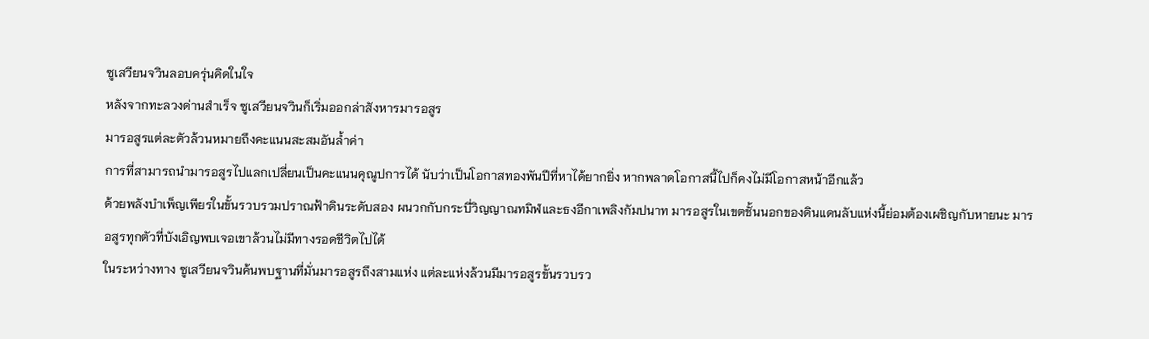ซูเสวียนจวินลอบครุ่นคิดในใจ
หลังจากทะลวงด่านสำเร็จ ซูเสวียนจวินก็เริ่มออกล่าสังหารมารอสูร
มารอสูรแต่ละตัวล้วนหมายถึงคะแนนสะสมอันล้ำค่า
การที่สามารถนำมารอสูรไปแลกเปลี่ยนเป็นคะแนนคุณูปการได้ นับว่าเป็นโอกาสทองพันปีที่หาได้ยากยิ่ง หากพลาดโอกาสนี้ไปก็คงไม่มีโอกาสหน้าอีกแล้ว
ด้วยพลังบำเพ็ญเพียรในขั้นรวบรวมปราณฟ้าดินระดับสอง ผนวกกับกระบี่วิญญาณทมิฬและธงอีกาเพลิงกัมปนาท มารอสูรในเขตชั้นนอกของดินแดนลับแห่งนี้ย่อมต้องเผชิญกับหายนะ มารอสูรทุกตัวที่บังเอิญพบเจอเขาล้วนไม่มีทางรอดชีวิตไปได้
ในระหว่างทาง ซูเสวียนจวินค้นพบฐานที่มั่นมารอสูรถึงสามแห่ง แต่ละแห่งล้วนมีมารอสูรขั้นรวบรว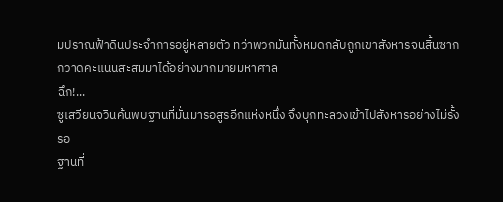มปราณฟ้าดินประจำการอยู่หลายตัว ทว่าพวกมันทั้งหมดกลับถูกเขาสังหารจนสิ้นซาก กวาดคะแนนสะสมมาได้อย่างมากมายมหาศาล
ฉึก!...
ซูเสวียนจวินค้นพบฐานที่มั่นมารอสูรอีกแห่งหนึ่ง จึงบุกทะลวงเข้าไปสังหารอย่างไม่รั้งรอ
ฐานที่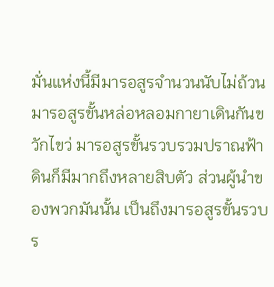มั่นแห่งนี้มีมารอสูรจำนวนนับไม่ถ้วน มารอสูรขั้นหล่อหลอมกายาเดินกันขวักไขว่ มารอสูรขั้นรวบรวมปราณฟ้าดินก็มีมากถึงหลายสิบตัว ส่วนผู้นำของพวกมันนั้น เป็นถึงมารอสูรขั้นรวบร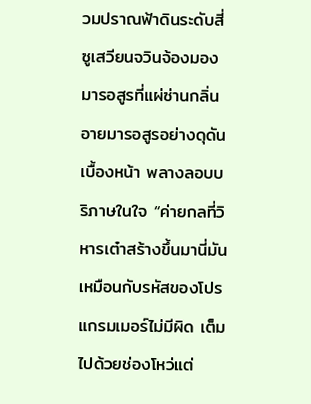วมปราณฟ้าดินระดับสี่
ซูเสวียนจวินจ้องมองมารอสูรที่แผ่ซ่านกลิ่นอายมารอสูรอย่างดุดันเบื้องหน้า พลางลอบบริภาษในใจ “ค่ายกลที่วิหารเต๋าสร้างขึ้นมานี่มันเหมือนกับรหัสของโปรแกรมเมอร์ไม่มีผิด เต็มไปด้วยช่องโหว่แต่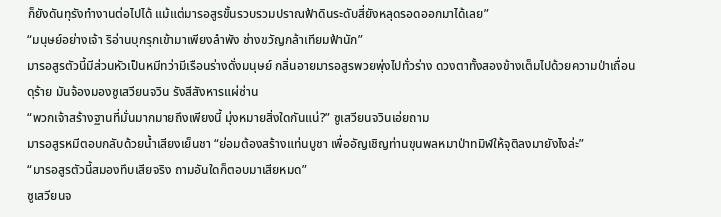ก็ยังดันทุรังทำงานต่อไปได้ แม้แต่มารอสูรขั้นรวบรวมปราณฟ้าดินระดับสี่ยังหลุดรอดออกมาได้เลย”
“มนุษย์อย่างเจ้า ริอ่านบุกรุกเข้ามาเพียงลำพัง ช่างขวัญกล้าเทียมฟ้านัก”
มารอสูรตัวนี้มีส่วนหัวเป็นหมีทว่ามีเรือนร่างดั่งมนุษย์ กลิ่นอายมารอสูรพวยพุ่งไปทั่วร่าง ดวงตาทั้งสองข้างเต็มไปด้วยความป่าเถื่อนดุร้าย มันจ้องมองซูเสวียนจวิน รังสีสังหารแผ่ซ่าน
“พวกเจ้าสร้างฐานที่มั่นมากมายถึงเพียงนี้ มุ่งหมายสิ่งใดกันแน่?” ซูเสวียนจวินเอ่ยถาม
มารอสูรหมีตอบกลับด้วยน้ำเสียงเย็นชา “ย่อมต้องสร้างแท่นบูชา เพื่ออัญเชิญท่านขุนพลหมาป่าทมิฬให้จุติลงมายังไงล่ะ”
“มารอสูรตัวนี้สมองทึบเสียจริง ถามอันใดก็ตอบมาเสียหมด”
ซูเสวียนจ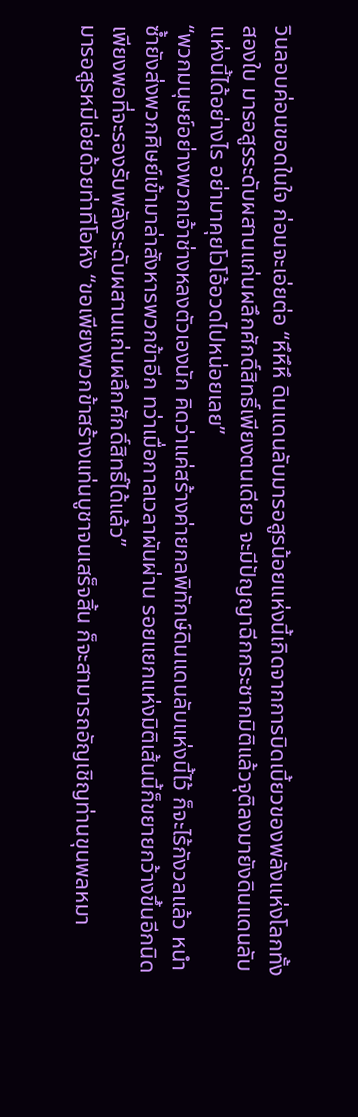วินลอบค่อนขอดในใจ ก่อนจะเอ่ยต่อ “หึหึหึ ดินแดนลับมารอสูรน้อยแห่งนี้เกิดจากการบิดเบี้ยวของพลังแห่งโลกทั้งสองใบ มารอสูรระดับผสานแก่นผลึกศักดิ์สิทธิ์เพียงตนเดียว จะมีปัญญาฉีกกระชากมิติแล้วจุติลงมายังดินแดนลับแห่งนี้ได้อย่างไร อย่ามาคุยโวโอ้อวดไปหน่อยเลย”
“พวกมนุษย์อย่างพวกเจ้าช่างหลงตัวเองนัก คิดว่าแค่สร้างค่ายกลพิทักษ์ดินแดนลับแห่งนี้ไว้ ก็จะไร้กังวลแล้ว หนำซ้ำยังส่งพวกศิษย์เข้ามาล่าสังหารพวกข้าอีก ทว่าเมื่อกาลเวลาผันผ่าน รอยแยกแห่งมิติเส้นนี้ก็ขยายกว้างขึ้นอีกนิด เพียงพอที่จะรองรับพลังระดับผสานแก่นผลึกศักดิ์สิทธิ์ได้แล้ว”
มารอสูรหมีเอ่ยด้วยท่าทีโอหัง “ขอเพียงพวกข้าสร้างแท่นบูชาจนเสร็จสิ้น ก็จะสามารถอัญเชิญท่านขุนพลหมา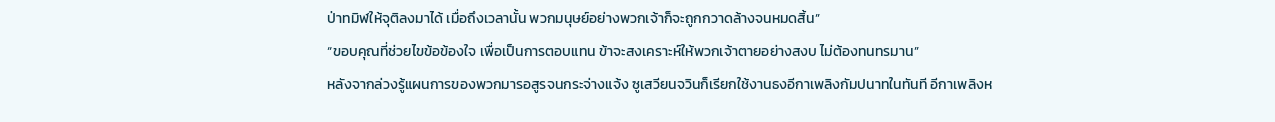ป่าทมิฬให้จุติลงมาได้ เมื่อถึงเวลานั้น พวกมนุษย์อย่างพวกเจ้าก็จะถูกกวาดล้างจนหมดสิ้น”
“ขอบคุณที่ช่วยไขข้อข้องใจ เพื่อเป็นการตอบแทน ข้าจะสงเคราะห์ให้พวกเจ้าตายอย่างสงบ ไม่ต้องทนทรมาน”
หลังจากล่วงรู้แผนการของพวกมารอสูรจนกระจ่างแจ้ง ซูเสวียนจวินก็เรียกใช้งานธงอีกาเพลิงกัมปนาทในทันที อีกาเพลิงห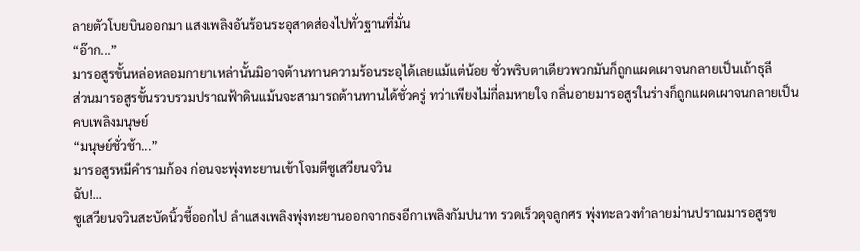ลายตัวโบยบินออกมา แสงเพลิงอันร้อนระอุสาดส่องไปทั่วฐานที่มั่น
“อ๊าก...”
มารอสูรขั้นหล่อหลอมกายาเหล่านั้นมิอาจต้านทานความร้อนระอุได้เลยแม้แต่น้อย ชั่วพริบตาเดียวพวกมันก็ถูกแผดเผาจนกลายเป็นเถ้าธุลี
ส่วนมารอสูรขั้นรวบรวมปราณฟ้าดินแม้นจะสามารถต้านทานได้ชั่วครู่ ทว่าเพียงไม่กี่ลมหายใจ กลิ่นอายมารอสูรในร่างก็ถูกแผดเผาจนกลายเป็นคบเพลิงมนุษย์
“มนุษย์ชั่วช้า...”
มารอสูรหมีคำรามก้อง ก่อนจะพุ่งทะยานเข้าโจมตีซูเสวียนจวิน
ฉับ!...
ซูเสวียนจวินสะบัดนิ้วชี้ออกไป ลำแสงเพลิงพุ่งทะยานออกจากธงอีกาเพลิงกัมปนาท รวดเร็วดุจลูกศร พุ่งทะลวงทำลายม่านปราณมารอสูรข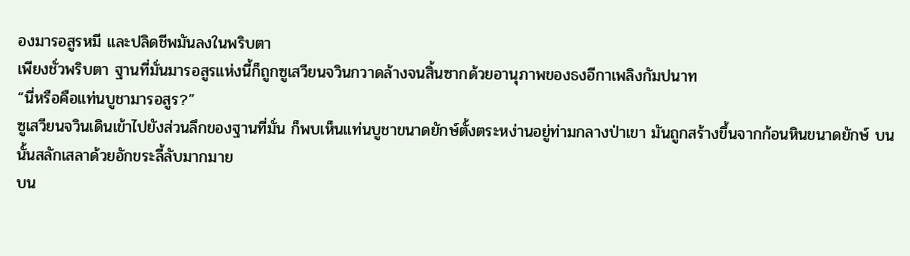องมารอสูรหมี และปลิดชีพมันลงในพริบตา
เพียงชั่วพริบตา ฐานที่มั่นมารอสูรแห่งนี้ก็ถูกซูเสวียนจวินกวาดล้างจนสิ้นซากด้วยอานุภาพของธงอีกาเพลิงกัมปนาท
“นี่หรือคือแท่นบูชามารอสูร?”
ซูเสวียนจวินเดินเข้าไปยังส่วนลึกของฐานที่มั่น ก็พบเห็นแท่นบูชาขนาดยักษ์ตั้งตระหง่านอยู่ท่ามกลางป่าเขา มันถูกสร้างขึ้นจากก้อนหินขนาดยักษ์ บนนั้นสลักเสลาด้วยอักขระลี้ลับมากมาย
บน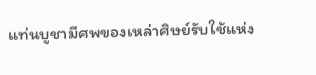แท่นบูชามีศพของเหล่าศิษย์รับใช้แห่ง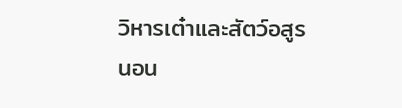วิหารเต๋าและสัตว์อสูรนอน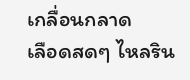เกลื่อนกลาด
เลือดสดๆ ไหลริน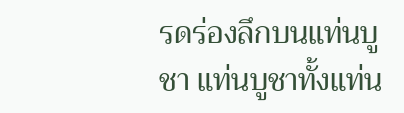รดร่องลึกบนแท่นบูชา แท่นบูชาทั้งแท่น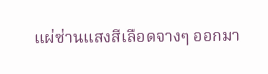แผ่ซ่านแสงสีเลือดจางๆ ออกมา